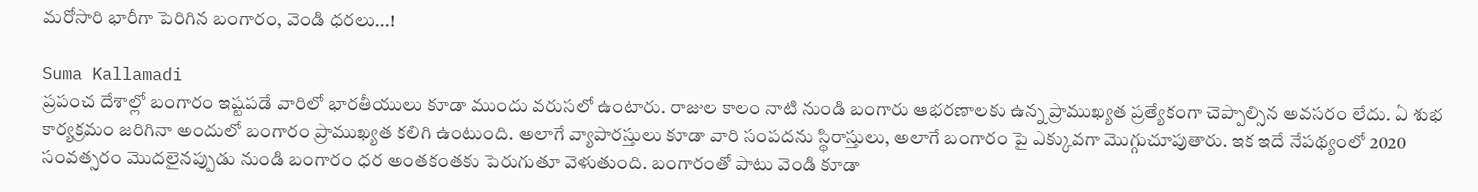మరోసారి భారీగా పెరిగిన బంగారం, వెండి ధరలు...!

Suma Kallamadi
ప్రపంచ దేశాల్లో బంగారం ఇష్టపడే వారిలో భారతీయులు కూడా ముందు వరుసలో ఉంటారు. రాజుల కాలం నాటి నుండి బంగారు ఆభరణాలకు ఉన్న ప్రాముఖ్యత ప్రత్యేకంగా చెప్పాల్సిన అవసరం లేదు. ఏ శుభ కార్యక్రమం జరిగినా అందులో బంగారం ప్రాముఖ్యత కలిగి ఉంటుంది. అలాగే వ్యాపారస్తులు కూడా వారి సంపదను స్థిరాస్తులు, అలాగే బంగారం పై ఎక్కువగా మొగ్గుచూపుతారు. ఇక ఇదే నేపథ్యంలో 2020 సంవత్సరం మొదలైనప్పుడు నుండి బంగారం ధర అంతకంతకు పెరుగుతూ వెళుతుంది. బంగారంతో పాటు వెండి కూడా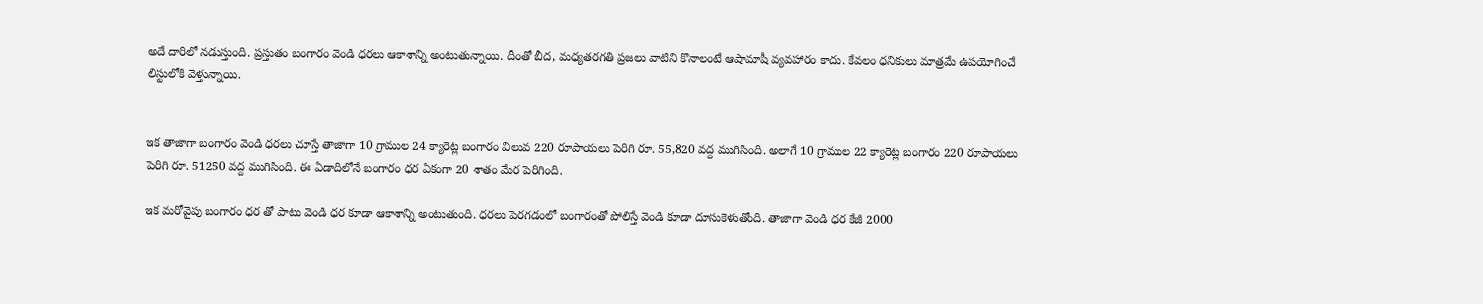అదే దారిలో నడుస్తుంది. ప్రస్తుతం బంగారం వెండి ధరలు ఆకాశాన్ని అంటుతున్నాయి. దీంతో బీద, మధ్యతరగతి ప్రజలు వాటిని కొనాలంటే ఆషామాషీ వ్యవహారం కాదు. కేవలం ధనికులు మాత్రమే ఉపయోగించే లిస్టులోకి వెళ్తున్నాయి.


ఇక తాజాగా బంగారం వెండి ధరలు చూస్తే తాజాగా 10 గ్రాముల 24 క్యారెట్ల బంగారం విలువ 220 రూపాయలు పెరిగి రూ. 55,820 వద్ద ముగిసింది. అలాగే 10 గ్రాముల 22 క్యారెట్ల బంగారం 220 రూపాయలు పెరిగి రూ. 51250 వద్ద ముగిసింది. ఈ ఏడాదిలోనే బంగారం ధర ఏకంగా 20 శాతం మేర పెరిగింది.

ఇక మరోవైపు బంగారం ధర తో పాటు వెండి ధర కూడా ఆకాశాన్ని అంటుతుంది. ధరలు పెరగడంలో బంగారంతో పోలిస్తే వెండి కూడా దూసుకెళుతోంది. తాజాగా వెండి ధర కేజీ 2000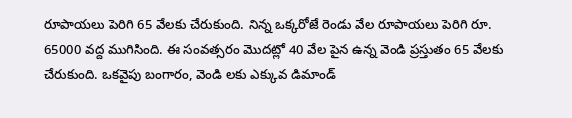రూపాయలు పెరిగి 65 వేలకు చేరుకుంది. నిన్న ఒక్కరోజే రెండు వేల రూపాయలు పెరిగి రూ. 65000 వద్ద ముగిసింది. ఈ సంవత్సరం మొదట్లో 40 వేల పైన ఉన్న వెండి ప్రస్తుతం 65 వేలకు చేరుకుంది. ఒకవైపు బంగారం, వెండి లకు ఎక్కువ డిమాండ్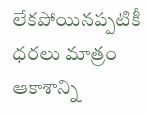లేకపోయినప్పటికీ ధరలు మాత్రం ఆకాశాన్ని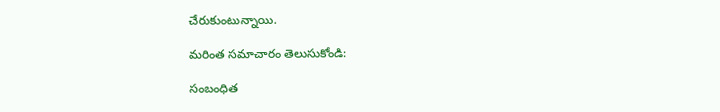చేరుకుంటున్నాయి.

మరింత సమాచారం తెలుసుకోండి:

సంబంధిత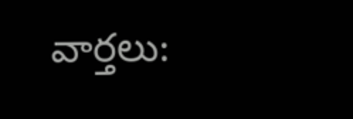వార్తలు: